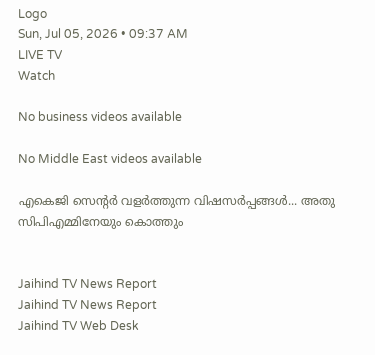Logo
Sun, Jul 05, 2026 • 09:37 AM
LIVE TV
Watch

No business videos available

No Middle East videos available

എകെജി സെന്റര്‍ വളര്‍ത്തുന്ന വിഷസര്‍പ്പങ്ങള്‍... അതു സിപിഎമ്മിനേയും കൊത്തും


Jaihind TV News Report
Jaihind TV News Report
Jaihind TV Web Desk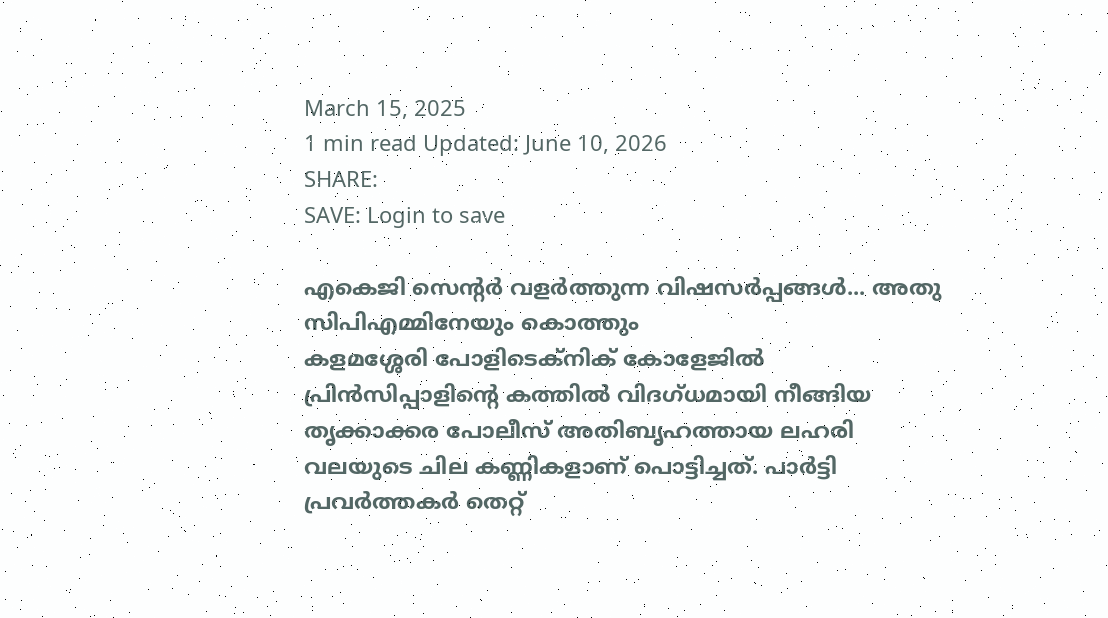March 15, 2025
1 min read Updated: June 10, 2026
SHARE:
SAVE: Login to save

എകെജി സെന്റര്‍ വളര്‍ത്തുന്ന വിഷസര്‍പ്പങ്ങള്‍... അതു സിപിഎമ്മിനേയും കൊത്തും
കളമശ്ശേരി പോളിടെക്‌നിക് കോളേജില്‍ പ്രിന്‍സിപ്പാളിന്റെ കത്തില്‍ വിദഗ്ധമായി നീങ്ങിയ തൃക്കാക്കര പോലീസ് അതിബൃഹത്തായ ലഹരി വലയുടെ ചില കണ്ണികളാണ് പൊട്ടിച്ചത്. പാര്‍ട്ടി പ്രവര്‍ത്തകര്‍ തെറ്റ്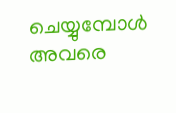ചെയ്യുമ്പോള്‍ അവരെ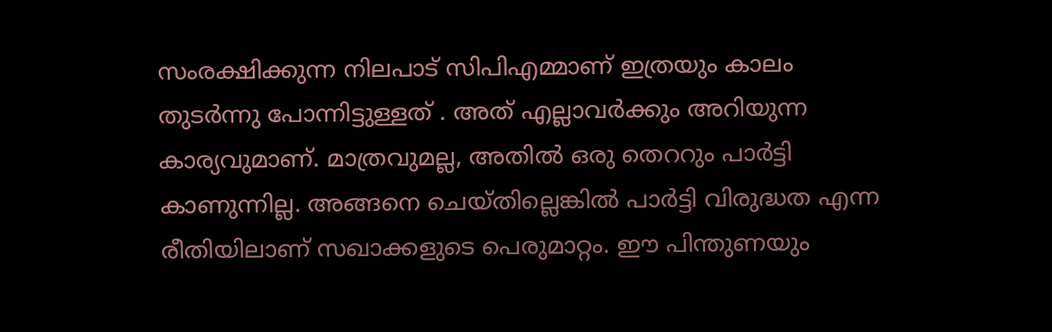സംരക്ഷിക്കുന്ന നിലപാട് സിപിഎമ്മാണ് ഇത്രയും കാലം തുടര്‍ന്നു പോന്നിട്ടുള്ളത് . അത് എല്ലാവര്‍ക്കും അറിയുന്ന കാര്യവുമാണ്. മാത്രവുമല്ല, അതില്‍ ഒരു തെററും പാര്‍ട്ടി കാണുന്നില്ല. അങ്ങനെ ചെയ്തില്ലെങ്കില്‍ പാര്‍ട്ടി വിരുദ്ധത എന്ന രീതിയിലാണ് സഖാക്കളുടെ പെരുമാറ്റം. ഈ പിന്തുണയും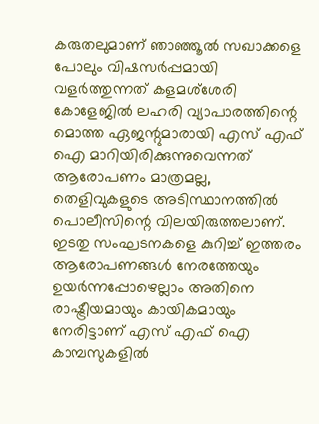കരുതലുമാണ് ഞാഞ്ഞൂല്‍ സഖാക്കളെ പോലും വിഷസര്‍പ്പമായി വളര്‍ത്തുന്നത് കളമശ്‌ശേരി കോളേജില്‍ ലഹരി വ്യാപാരത്തിന്റെ മൊത്ത ഏജന്റുമാരായി എസ് എഫ് ഐ മാറിയിരിക്കുന്നുവെന്നത് ആരോപണം മാത്രമല്ല, തെളിവുകളുടെ അടിസ്ഥാനത്തില്‍ പൊലീസിന്റെ വിലയിരുത്തലാണ്. ഇടതു സംഘടനകളെ കുറിച്ച് ഇത്തരം ആരോപണങ്ങള്‍ നേരത്തേയും ഉയര്‍ന്നപ്പോഴെല്ലാം അതിനെ രാഷ്ട്രീയമായും കായികമായും നേരിട്ടാണ് എസ് എഫ് ഐ കാമ്പസുകളില്‍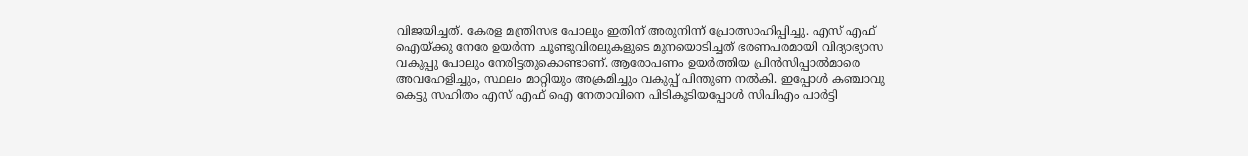വിജയിച്ചത്. കേരള മന്ത്രിസഭ പോലും ഇതിന് അരുനിന്ന് പ്രോത്സാഹിപ്പിച്ചു. എസ് എഫ് ഐയ്ക്കു നേരേ ഉയര്‍ന്ന ചൂണ്ടുവിരലുകളുടെ മുനയൊടിച്ചത് ഭരണപരമായി വിദ്യാഭ്യാസ വകുപ്പു പോലും നേരിട്ടതുകൊണ്ടാണ്. ആരോപണം ഉയര്‍ത്തിയ പ്രിന്‍സിപ്പാല്‍മാരെ അവഹേളിച്ചും, സ്ഥലം മാറ്റിയും അക്രമിച്ചും വകുപ്പ് പിന്തുണ നല്‍കി. ഇപ്പോള്‍ കഞ്ചാവു കെട്ടു സഹിതം എസ് എഫ് ഐ നേതാവിനെ പിടികൂടിയപ്പോള്‍ സിപിഎം പാര്‍ട്ടി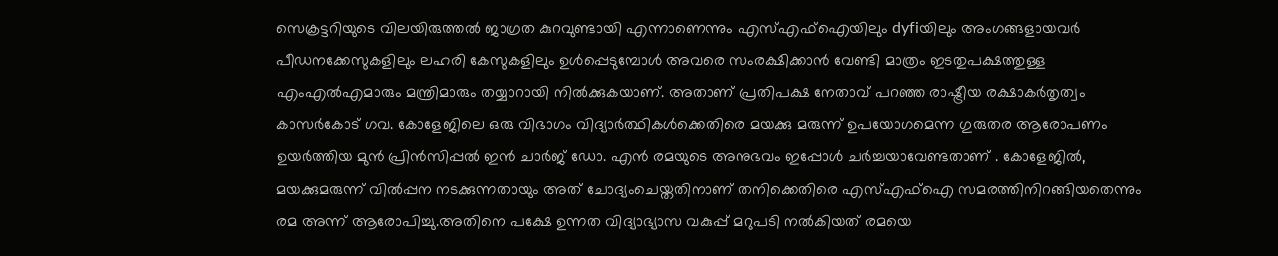സെക്രട്ടറിയുടെ വിലയിരുത്തല്‍ ജാഗ്രത കുറവുണ്ടായി എന്നാണെന്നും എസ്എഫ്‌ഐയിലും dyfiയിലും അംഗങ്ങളായവര്‍ പീഡനക്കേസുകളിലും ലഹരി കേസുകളിലും ഉള്‍പ്പെടുമ്പോള്‍ അവരെ സംരക്ഷിക്കാന്‍ വേണ്ടി മാത്രം ഇടതുപക്ഷത്തുള്ള എംഎല്‍എമാരും മന്ത്രിമാരും തയ്യാറായി നില്‍ക്കുകയാണ്. അതാണ് പ്രതിപക്ഷ നേതാവ് പറഞ്ഞ രാഷ്ട്രീയ രക്ഷാകര്‍തൃത്വം കാസര്‍കോട് ഗവ. കോളേജിലെ ഒരു വിഭാഗം വിദ്യാര്‍ത്ഥികള്‍ക്കെതിരെ മയക്കു മരുന്ന് ഉപയോഗമെന്ന ഗുരുതര ആരോപണം ഉയര്‍ത്തിയ മുന്‍ പ്രിന്‍സിപ്പല്‍ ഇന്‍ ചാര്‍ജ് ഡോ. എന്‍ രമയുടെ അനുഭവം ഇപ്പോള്‍ ചര്‍ച്ചയാവേണ്ടതാണ് . കോളേജില്‍, മയക്കുമരുന്ന് വില്‍പ്പന നടക്കുന്നതായും അത് ചോദ്യംചെയ്തതിനാണ് തനിക്കെതിരെ എസ്എഫ്‌ഐ സമരത്തിനിറങ്ങിയതെന്നും രമ അന്ന് ആരോപിച്ചു.അതിനെ പക്ഷേ ഉന്നത വിദ്യാഭ്യാസ വകുപ്പ് മറുപടി നല്‍കിയത് രമയെ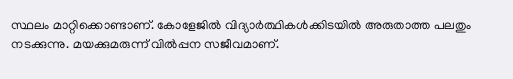സ്ഥലം മാറ്റിക്കൊണ്ടാണ്. കോളേജില്‍ വിദ്യാര്‍ത്ഥികള്‍ക്കിടയില്‍ അരുതാത്ത പലതും നടക്കുന്നു. മയക്കുമരുന്ന് വില്‍പ്പന സജീവമാണ്.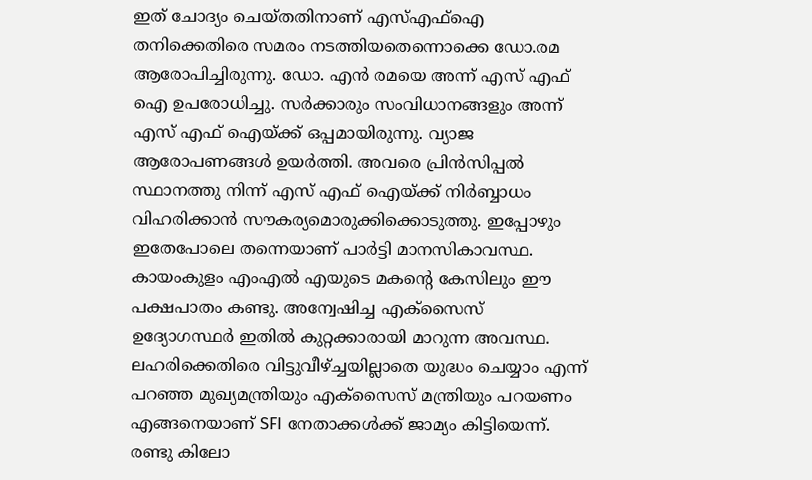ഇത് ചോദ്യം ചെയ്തതിനാണ് എസ്എഫ്‌ഐ തനിക്കെതിരെ സമരം നടത്തിയതെന്നൊക്കെ ഡോ.രമ ആരോപിച്ചിരുന്നു. ഡോ. എന്‍ രമയെ അന്ന് എസ് എഫ് ഐ ഉപരോധിച്ചു. സര്‍ക്കാരും സംവിധാനങ്ങളും അന്ന് എസ് എഫ് ഐയ്ക്ക് ഒപ്പമായിരുന്നു. വ്യാജ ആരോപണങ്ങള്‍ ഉയര്‍ത്തി. അവരെ പ്രിന്‍സിപ്പല്‍ സ്ഥാനത്തു നിന്ന് എസ് എഫ് ഐയ്ക്ക് നിര്‍ബ്ബാധം വിഹരിക്കാന്‍ സൗകര്യമൊരുക്കിക്കൊടുത്തു. ഇപ്പോഴും ഇതേപോലെ തന്നെയാണ് പാര്‍ട്ടി മാനസികാവസ്ഥ. കായംകുളം എംഎല്‍ എയുടെ മകന്റെ കേസിലും ഈ പക്ഷപാതം കണ്ടു. അന്വേഷിച്ച എക്‌സൈസ് ഉദ്യോഗസ്ഥര്‍ ഇതില്‍ കുറ്റക്കാരായി മാറുന്ന അവസ്ഥ. ലഹരിക്കെതിരെ വിട്ടുവീഴ്ച്ചയില്ലാതെ യുദ്ധം ചെയ്യാം എന്ന് പറഞ്ഞ മുഖ്യമന്ത്രിയും എക്‌സൈസ് മന്ത്രിയും പറയണം എങ്ങനെയാണ് SFI നേതാക്കള്‍ക്ക് ജാമ്യം കിട്ടിയെന്ന്. രണ്ടു കിലോ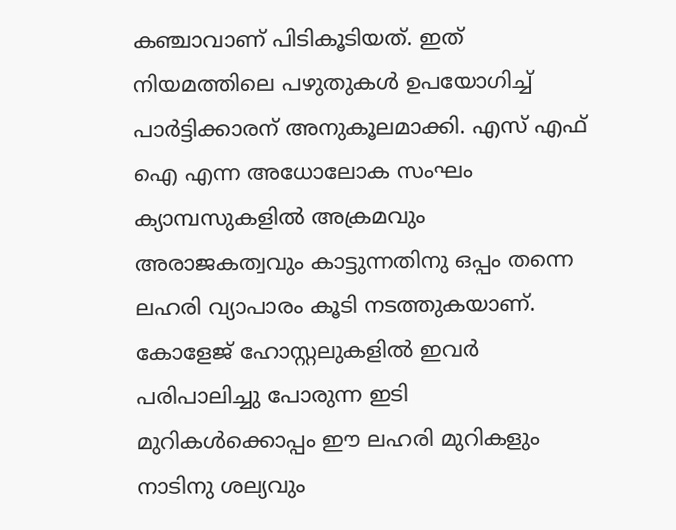കഞ്ചാവാണ് പിടികൂടിയത്. ഇത് നിയമത്തിലെ പഴുതുകള്‍ ഉപയോഗിച്ച് പാര്‍ട്ടിക്കാരന് അനുകൂലമാക്കി. എസ് എഫ് ഐ എന്ന അധോലോക സംഘം ക്യാമ്പസുകളില്‍ അക്രമവും അരാജകത്വവും കാട്ടുന്നതിനു ഒപ്പം തന്നെ ലഹരി വ്യാപാരം കൂടി നടത്തുകയാണ്. കോളേജ് ഹോസ്റ്റലുകളില്‍ ഇവര്‍ പരിപാലിച്ചു പോരുന്ന ഇടി മുറികള്‍ക്കൊപ്പം ഈ ലഹരി മുറികളും നാടിനു ശല്യവും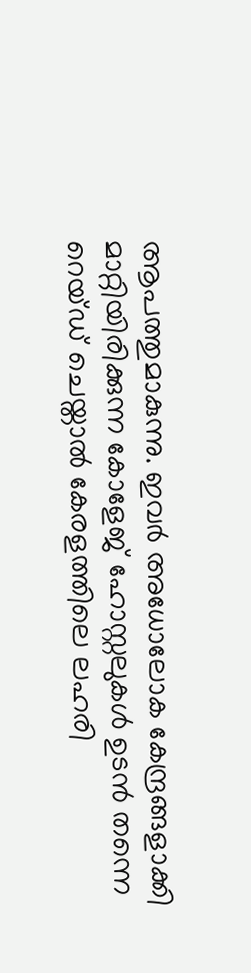ആപത്തുമാകുന്നു. ഇവര്‍ അധോലോക കേന്ദ്രങ്ങളാക്കി മാറ്റിയിരിക്കുന്ന കോളേജ് ഹോസ്റ്റലുകള്‍ ഉടന്‍ തന്നെ റെയ്ഡ് ചെയ്താല്‍ കേരളത്തിലെ ലഹരി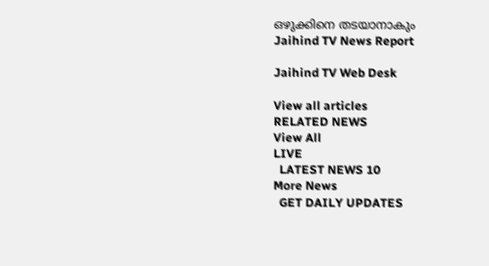ഒഴുക്കിനെ തടയാനാകും
Jaihind TV News Report

Jaihind TV Web Desk

View all articles
RELATED NEWS
View All
LIVE
  LATEST NEWS 10
More News
  GET DAILY UPDATES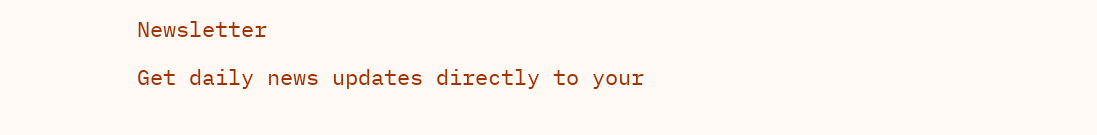Newsletter

Get daily news updates directly to your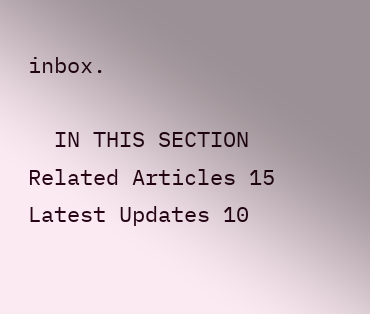inbox.

  IN THIS SECTION
Related Articles 15
Latest Updates 10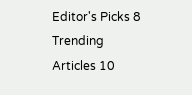Editor's Picks 8
Trending Articles 10